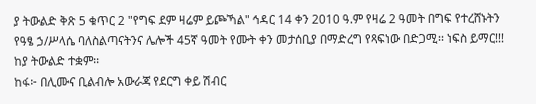ያ ትውልድ ቅጽ 5 ቁጥር 2 "የግፍ ደም ዛሬም ይጮኻል" ኅዳር 14 ቀን 2010 ዓ.ም የዛሬ 2 ዓመት በግፍ የተረሸኑትን የዓፄ ኃ/ሥላሴ ባለስልጣናትንና ሌሎች 45ኛ ዓመት የሙት ቀን መታሰቢያ በማድረግ የጻፍነው በድጋሚ፡፡ ነፍስ ይማር!!! ከያ ትውልድ ተቋም፡፡
ከፋ፦ በሊሙና ቢልብሎ አውራጃ የደርግ ቀይ ሽብር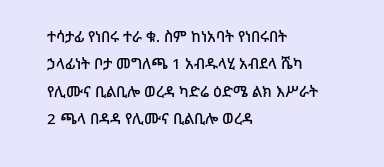ተሳታፊ የነበሩ ተራ ቁ. ስም ከነአባት የነበሩበት ኃላፊነት ቦታ መግለጫ 1 አብዱላሂ አብደላ ሼካ የሊሙና ቢልቢሎ ወረዳ ካድሬ ዕድሜ ልክ እሥራት 2 ጫላ በዳዳ የሊሙና ቢልቢሎ ወረዳ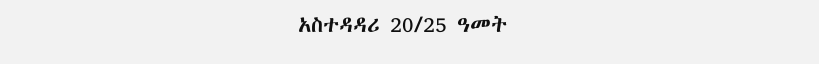አስተዳዳሪ 20/25 ዓመት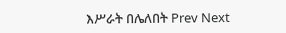እሥራት በሌለበት Prev Next